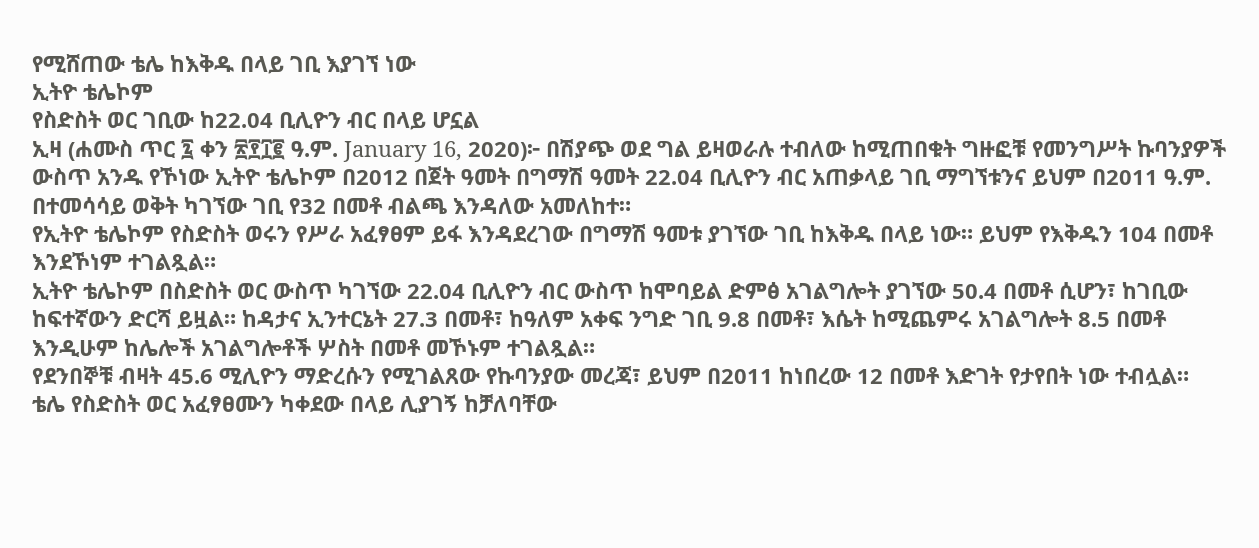የሚሸጠው ቴሌ ከእቅዱ በላይ ገቢ እያገኘ ነው
ኢትዮ ቴሌኮም
የስድስት ወር ገቢው ከ22.04 ቢሊዮን ብር በላይ ሆኗል
ኢዛ (ሐሙስ ጥር ፯ ቀን ፳፻፲፪ ዓ.ም. January 16, 2020)፦ በሽያጭ ወደ ግል ይዛወራሉ ተብለው ከሚጠበቁት ግዙፎቹ የመንግሥት ኩባንያዎች ውስጥ አንዱ የኾነው ኢትዮ ቴሌኮም በ2012 በጀት ዓመት በግማሽ ዓመት 22.04 ቢሊዮን ብር አጠቃላይ ገቢ ማግኘቱንና ይህም በ2011 ዓ.ም. በተመሳሳይ ወቅት ካገኘው ገቢ የ32 በመቶ ብልጫ እንዳለው አመለከተ።
የኢትዮ ቴሌኮም የስድስት ወሩን የሥራ አፈፃፀም ይፋ እንዳደረገው በግማሽ ዓመቱ ያገኘው ገቢ ከእቅዱ በላይ ነው። ይህም የእቅዱን 104 በመቶ እንደኾነም ተገልጿል።
ኢትዮ ቴሌኮም በስድስት ወር ውስጥ ካገኘው 22.04 ቢሊዮን ብር ውስጥ ከሞባይል ድምፅ አገልግሎት ያገኘው 50.4 በመቶ ሲሆን፣ ከገቢው ከፍተኛውን ድርሻ ይዟል። ከዳታና ኢንተርኔት 27.3 በመቶ፣ ከዓለም አቀፍ ንግድ ገቢ 9.8 በመቶ፣ እሴት ከሚጨምሩ አገልግሎት 8.5 በመቶ እንዲሁም ከሌሎች አገልግሎቶች ሦስት በመቶ መኾኑም ተገልጿል።
የደንበኞቹ ብዛት 45.6 ሚሊዮን ማድረሱን የሚገልጸው የኩባንያው መረጃ፣ ይህም በ2011 ከነበረው 12 በመቶ እድገት የታየበት ነው ተብሏል።
ቴሌ የስድስት ወር አፈፃፀሙን ካቀደው በላይ ሊያገኝ ከቻለባቸው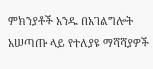ምክንያቶች አንዱ በአገልግሎት አሠጣጡ ላይ የተለያዩ ማሻሻያዎች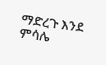ማድረጉ እንደ ምሳሌ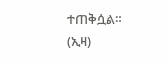ተጠቅሷል። (ኢዛ)